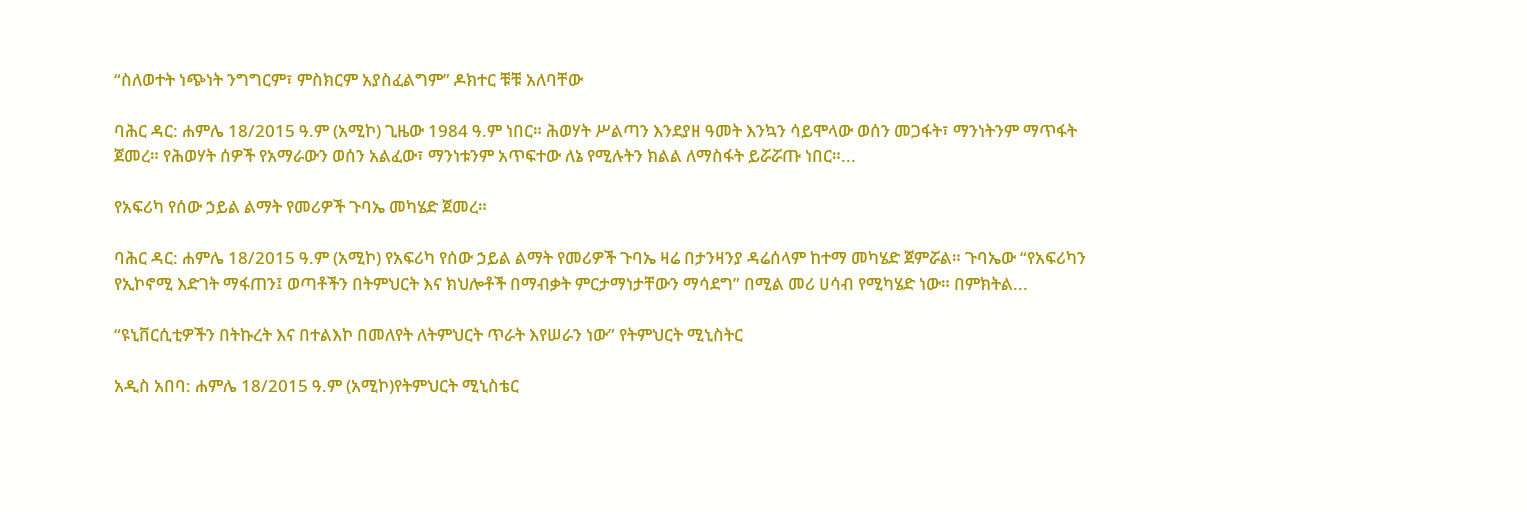“ስለወተት ነጭነት ንግግርም፣ ምስክርም አያስፈልግም” ዶክተር ቹቹ አለባቸው

ባሕር ዳር: ሐምሌ 18/2015 ዓ.ም (አሚኮ) ጊዜው 1984 ዓ.ም ነበር። ሕወሃት ሥልጣን እንደያዘ ዓመት እንኳን ሳይሞላው ወሰን መጋፋት፣ ማንነትንም ማጥፋት ጀመረ። የሕወሃት ሰዎች የአማራውን ወሰን አልፈው፣ ማንነቱንም አጥፍተው ለኔ የሚሉትን ክልል ለማስፋት ይሯሯጡ ነበር።...

የአፍሪካ የሰው ኃይል ልማት የመሪዎች ጉባኤ መካሄድ ጀመረ።

ባሕር ዳር: ሐምሌ 18/2015 ዓ.ም (አሚኮ) የአፍሪካ የሰው ኃይል ልማት የመሪዎች ጉባኤ ዛሬ በታንዛንያ ዳሬሰላም ከተማ መካሄድ ጀምሯል። ጉባኤው “የአፍሪካን የኢኮኖሚ እድገት ማፋጠን፤ ወጣቶችን በትምህርት እና ክህሎቶች በማብቃት ምርታማነታቸውን ማሳደግ” በሚል መሪ ሀሳብ የሚካሄድ ነው። በምክትል...

“ዩኒቨርሲቲዎችን በትኩረት እና በተልእኮ በመለየት ለትምህርት ጥራት እየሠራን ነው” የትምህርት ሚኒስትር

አዲስ አበባ: ሐምሌ 18/2015 ዓ.ም (አሚኮ)የትምህርት ሚኒስቴር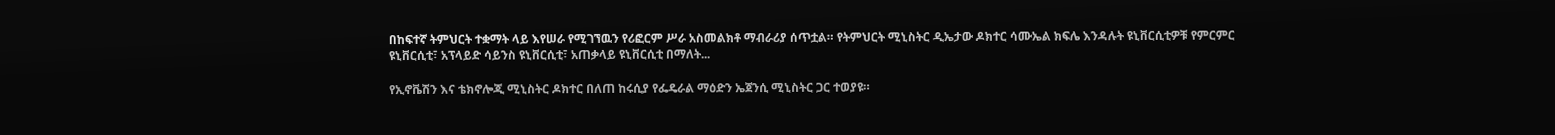በከፍተኛ ትምህርት ተቋማት ላይ እየሠራ የሚገኘዉን የሪፎርም ሥራ አስመልክቶ ማብራሪያ ሰጥቷል። የትምህርት ሚኒስትር ዲኤታው ዶክተር ሳሙኤል ክፍሌ እንዳሉት ዩኒቨርሲቲዎቹ የምርምር ዩኒቨርሲቲ፣ አፕላይድ ሳይንስ ዩኒቨርሲቲ፣ አጠቃላይ ዩኒቨርሲቲ በማለት...

የኢኖቬሽን እና ቴክኖሎጂ ሚኒስትር ዶክተር በለጠ ከሩሲያ የፌዴራል ማዕድን ኤጀንሲ ሚኒስትር ጋር ተወያዩ።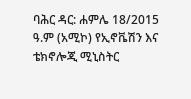ባሕር ዳር: ሐምሌ 18/2015 ዓ.ም (አሚኮ) የኢኖቬሽን እና ቴክኖሎጂ ሚኒስትር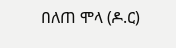በለጠ ሞላ (ዶ.ር)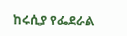ከሩሲያ የፌደራል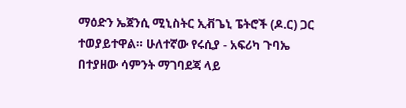ማዕድን ኤጀንሲ ሚኒስትር ኢቭጌኒ ፔትሮች (ዶ.ር) ጋር ተወያይተዋል። ሁለተኛው የሩሲያ - አፍሪካ ጉባኤ በተያዘው ሳምንት ማገባደጃ ላይ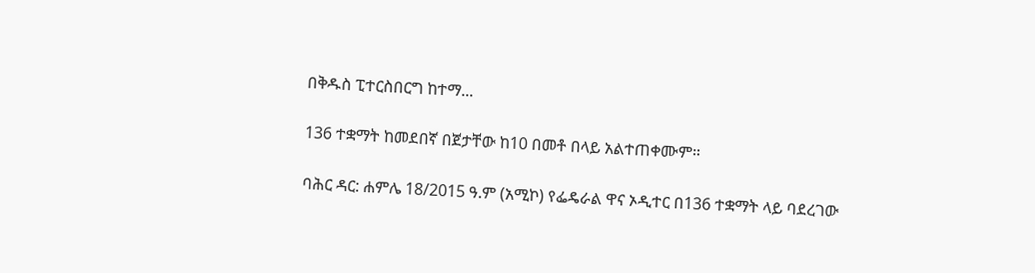በቅዱስ ፒተርስበርግ ከተማ...

136 ተቋማት ከመደበኛ በጀታቸው ከ10 በመቶ በላይ አልተጠቀሙም።

ባሕር ዳር: ሐምሌ 18/2015 ዓ.ም (አሚኮ) የፌዴራል ዋና ኦዲተር በ136 ተቋማት ላይ ባደረገው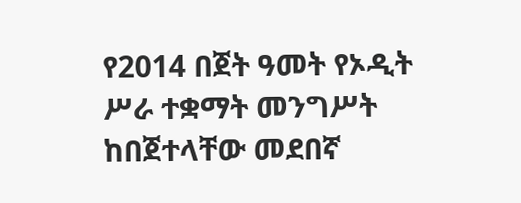የ2014 በጀት ዓመት የኦዲት ሥራ ተቋማት መንግሥት ከበጀተላቸው መደበኛ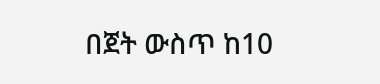በጀት ውስጥ ከ10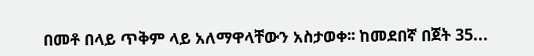በመቶ በላይ ጥቅም ላይ አለማዋላቸውን አስታወቀ፡፡ ከመደበኛ በጀት 35...